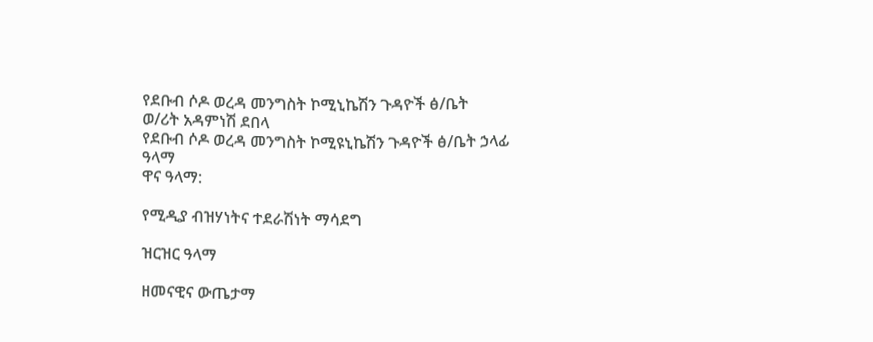የደቡብ ሶዶ ወረዳ መንግስት ኮሚኒኬሽን ጉዳዮች ፅ/ቤት
ወ/ሪት አዳምነሽ ደበላ
የደቡብ ሶዶ ወረዳ መንግስት ኮሚዩኒኬሽን ጉዳዮች ፅ/ቤት ኃላፊ
ዓላማ
ዋና ዓላማ:

የሚዲያ ብዝሃነትና ተደራሽነት ማሳደግ

ዝርዝር ዓላማ

ዘመናዊና ውጤታማ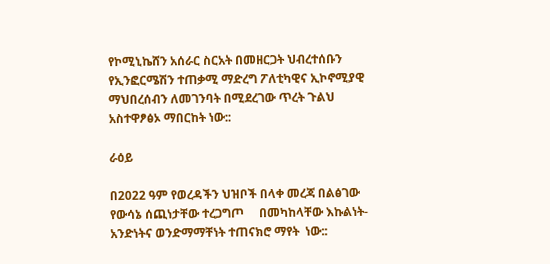የኮሚኒኬሸን አሰራር ስርአት በመዘርጋት ህብረተሰቡን የኢንፎርሜሽን ተጠቃሚ ማድረግ ፖለቲካዊና ኢኮኖሚያዊ ማህበረሰብን ለመገንባት በሚደረገው ጥረት ጉልህ አስተዋፆፅኦ ማበርከት ነው::

ራዕይ

በ2022 ዓም የወረዳችን ህዝቦች በላቀ መረጃ በልፅገው  የውሳኔ ሰጪነታቸው ተረጋግጦ     በመካከላቸው እኩልነት-አንድነትና ወንድማማቸነት ተጠናክሮ ማየት  ነው::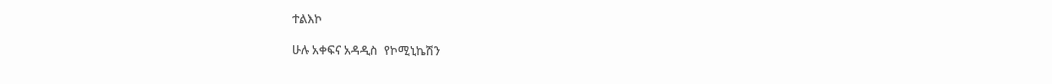ተልእኮ

ሁሉ አቀፍና አዳዲስ  የኮሚኒኬሽን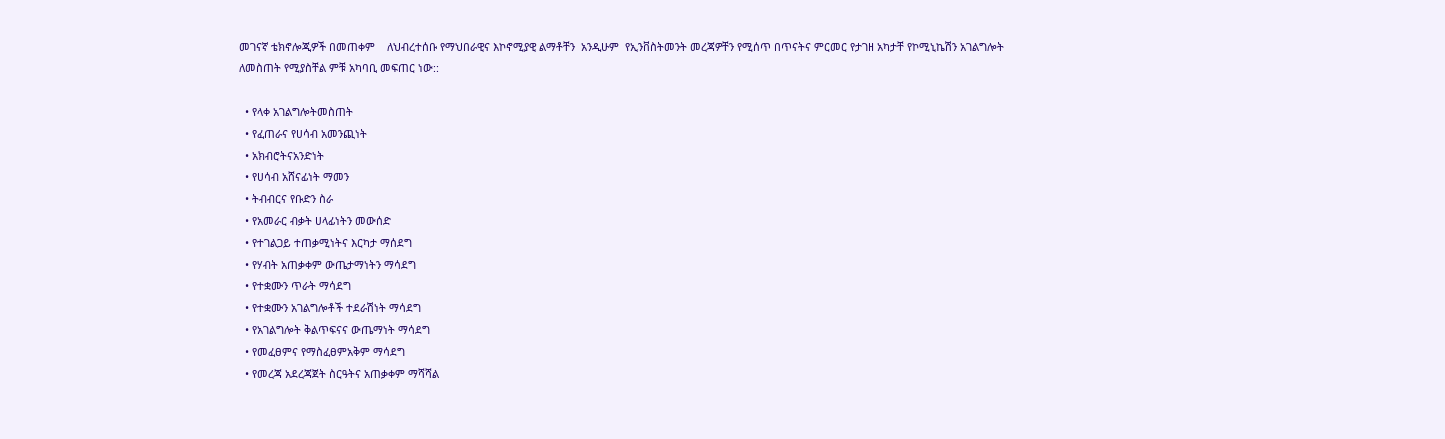መገናኛ ቴክኖሎጂዎች በመጠቀም    ለህብረተሰቡ የማህበራዊና እኮኖሚያዊ ልማቶቸን  አንዲሁም  የኢንቨስትመንት መረጃዎቸን የሚሰጥ በጥናትና ምርመር የታገዘ አካታቸ የኮሚኒኬሽን አገልግሎት ለመስጠት የሚያስቸል ምቹ አካባቢ መፍጠር ነው::

  • የላቀ አገልግሎትመስጠት
  • የፈጠራና የሀሳብ አመንጪነት
  • አክብሮትናአንድነት
  • የሀሳብ አሸናፊነት ማመን
  • ትብብርና የቡድን ስራ
  • የአመራር ብቃት ሀላፊነትን መውሰድ
  • የተገልጋይ ተጠቃሚነትና እርካታ ማሰደግ
  • የሃብት አጠቃቀም ውጤታማነትን ማሳደግ
  • የተቋሙን ጥራት ማሳደግ
  • የተቋሙን አገልግሎቶች ተደራሽነት ማሳደግ
  • የአገልግሎት ቅልጥፍናና ውጤማነት ማሳደግ
  • የመፈፀምና የማስፈፀምአቅም ማሳደግ
  • የመረጃ አደረጃጀት ስርዓትና አጠቃቀም ማሻሻል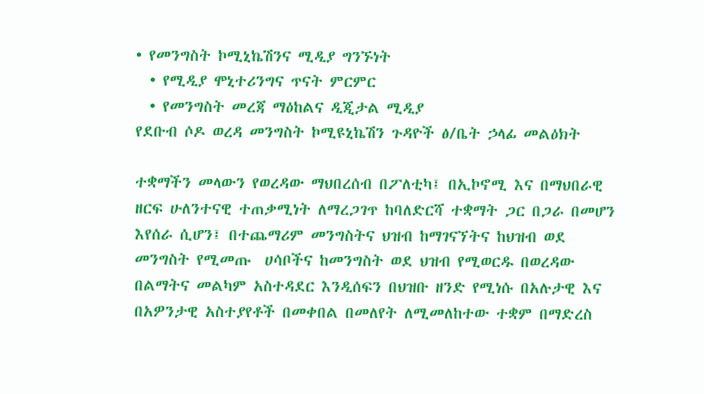• የመንግስት ኮሚኒኬሽንና ሚዲያ ግንኙነት
  • የሚዲያ ሞኒተሪንግና ጥናት ምርምር
  • የመንግስት መረጃ ማዕከልና ዲጂታል ሚዲያ
የደቡብ ሶዶ ወረዳ መንግስት ኮሚዩኒኬሽን ጉዳዮች ፅ/ቤት ኃላፊ መልዕክት

ተቋማችን መላውን የወረዳው ማህበረሰብ በፖለቲካ፤ በኢኮኖሚ እና በማህበራዊ ዘርፍ ሁለንተናዊ ተጠቃሚነት ለማረጋገጥ ከባለድርሻ ተቋማት ጋር በጋራ በመሆን እየሰራ ሲሆን፤ በተጨማሪም መንግስትና ህዝብ ከማገናኘትና ከህዝብ ወደ መንግስት የሚመጡ  ሀሳቦችና ከመንግስት ወደ ህዝብ የሚወርዱ በወረዳው በልማትና መልካም አስተዳደር እንዲሰፍን በህዝቡ ዘንድ የሚነሱ በአሉታዊ እና በአዎንታዊ አስተያየቶች በመቀበል በመለየት ለሚመለከተው ተቋም በማድረስ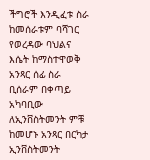ችግሮች እንዲፈቱ ስራ ከመሰራቱም ባሻገር የወረዳው ባህልና እሴት ከማስተዋወቅ አንጻር ሰፊ ስራ ቢሰራም በቀጣይ አካባቢው ለኢንቨስትመንት ምቹ ከመሆኑ አንጻር በርካታ ኢንቨስትመንት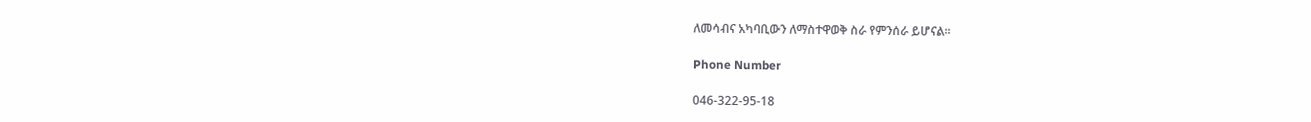ለመሳብና አካባቢውን ለማስተዋወቅ ስራ የምንሰራ ይሆናል፡፡

Phone Number

046-322-95-18